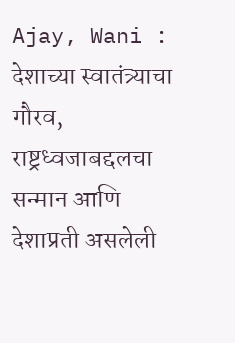Ajay, Wani : देशाच्या स्वातंत्र्याचा गौरव, राष्ट्रध्वजाबद्दलचा सन्मान आणि देशाप्रती असलेली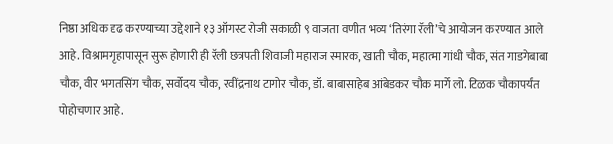निष्ठा अधिक दृढ करण्याच्या उद्देशाने १३ ऑगस्ट रोजी सकाळी ९ वाजता वणीत भव्य ‘तिरंगा रॅली’चे आयोजन करण्यात आले आहे. विश्रामगृहापासून सुरू होणारी ही रॅली छत्रपती शिवाजी महाराज स्मारक, खाती चौक, महात्मा गांधी चौक, संत गाडगेबाबा चौक, वीर भगतसिंग चौक, सर्वोदय चौक, रवींद्रनाथ टागोर चौक, डॉ. बाबासाहेब आंबेडकर चौक मार्गे लो. टिळक चौकापर्यंत पोहोचणार आहे.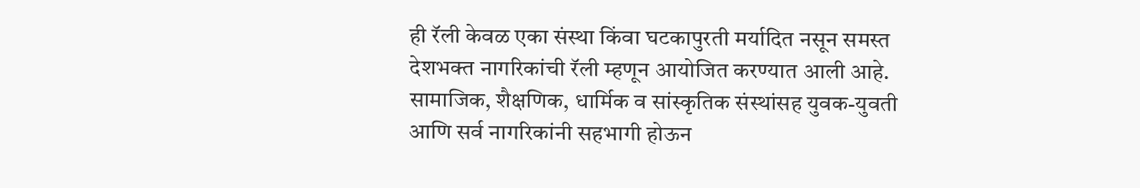ही रॅली केवळ एका संस्था किंवा घटकापुरती मर्यादित नसून समस्त देशभक्त नागरिकांची रॅली म्हणून आयोजित करण्यात आली आहे. सामाजिक, शैक्षणिक, धार्मिक व सांस्कृतिक संस्थांसह युवक-युवती आणि सर्व नागरिकांनी सहभागी होऊन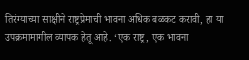तिरंग्याच्या साक्षीने राष्ट्रप्रेमाची भावना अधिक बळकट करावी, हा या उपक्रमामागील व्यापक हेतू आहे. ‘एक राष्ट्र, एक भावना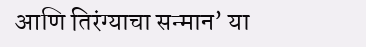आणि तिरंग्याचा सन्मान’ या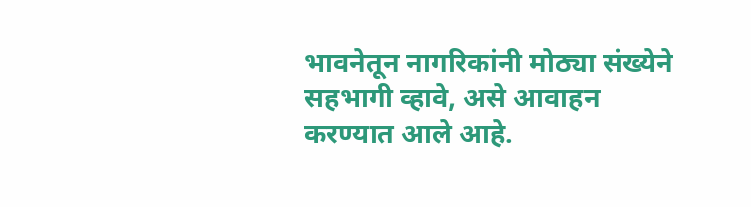भावनेतून नागरिकांनी मोठ्या संख्येने सहभागी व्हावे, असे आवाहन करण्यात आले आहे.